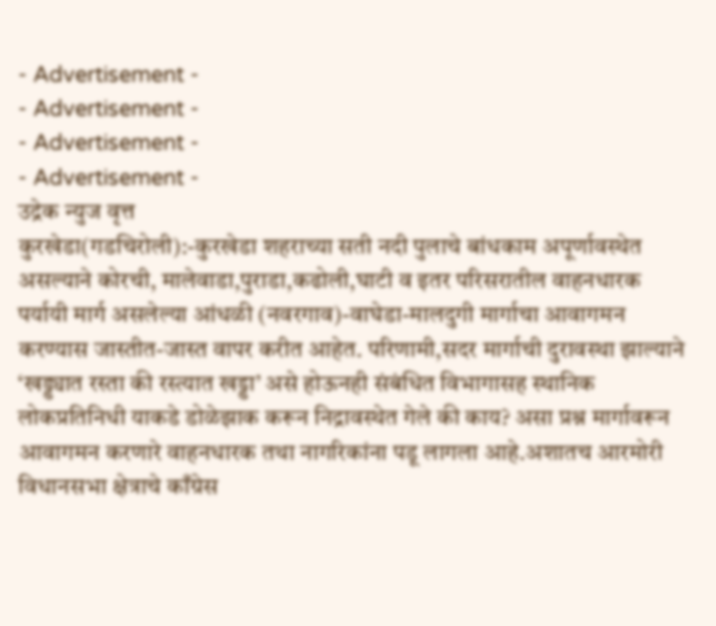- Advertisement -
- Advertisement -
- Advertisement -
- Advertisement -
उद्रेक न्युज वृत्त
कुरखेडा(गडचिरोली):-कुरखेडा शहराच्या सती नदी पुलाचे बांधकाम अपूर्णावस्थेत असल्याने कोरची, मालेवाडा,पुराडा,कढोली,घाटी व इतर परिसरातील वाहनधारक पर्यायी मार्ग असलेल्या आंधळी (नवरगाव)-वाघेडा-मालदुगी मार्गाचा आवागमन करण्यास जास्तीत-जास्त वापर करीत आहेत. परिणामी,सदर मार्गाची दुरावस्था झाल्याने ‘खड्ड्यात रस्ता की रस्त्यात खड्डा’ असे होऊनही संबंधित विभागासह स्थानिक लोकप्रतिनिधी याकडे डोळेझाक करून निद्रावस्थेत गेले की काय? असा प्रश्न मार्गावरून आवागमन करणारे वाहनधारक तथा नागरिकांना पडू लागला आहे.अशातच आरमोरी विधानसभा क्षेत्राचे काँग्रेस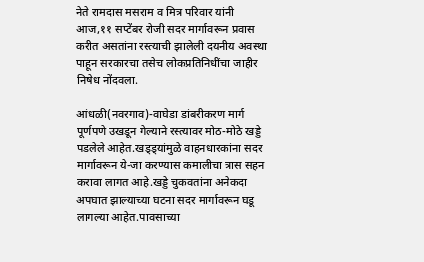नेते रामदास मसराम व मित्र परिवार यांनी आज,११ सप्टेंबर रोजी सदर मार्गावरून प्रवास करीत असतांना रस्त्याची झालेली दयनीय अवस्था पाहून सरकारचा तसेच लोकप्रतिनिधींचा जाहीर निषेध नोंदवला.

आंधळी(नवरगाव)-वाघेडा डांबरीकरण मार्ग पूर्णपणे उखडून गेल्याने रस्त्यावर मोठ-मोठे खड्डे पडलेले आहेत.खड्ड्यांमुळे वाहनधारकांना सदर मार्गावरून ये-जा करण्यास कमालीचा त्रास सहन करावा लागत आहे.खड्डे चुकवतांना अनेकदा अपघात झाल्याच्या घटना सदर मार्गावरून घडू लागल्या आहेत.पावसाच्या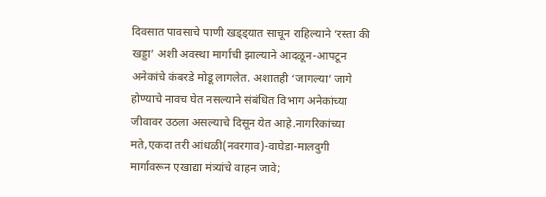दिवसात पावसाचे पाणी खड्ड्यात साचून राहिल्याने ‘रस्ता की खड्डा’ अशी अवस्था मार्गाची झाल्याने आदळून-आपटून अनेकांचे कंबरडे मोडू लागलेत. अशातही ‘जागल्या’ जागे होण्याचे नावच घेत नसल्याने संबंधित विभाग अनेकांच्या जीवावर उठला असल्याचे दिसून येत आहे.नागरिकांच्या मते,एकदा तरी आंधळी(नवरगाव)-वाघेडा-मालदुगी मार्गावरून एखाद्या मंत्र्यांचे वाहन जावे;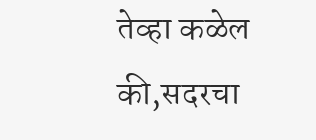तेव्हा कळेल की,सदरचा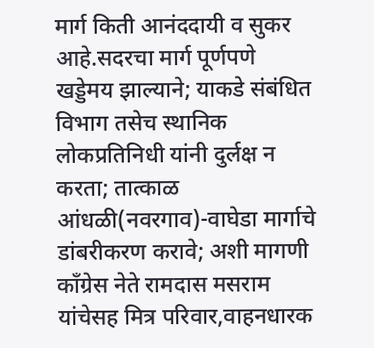मार्ग किती आनंददायी व सुकर आहे.सदरचा मार्ग पूर्णपणे खड्डेमय झाल्याने; याकडे संबंधित विभाग तसेच स्थानिक लोकप्रतिनिधी यांनी दुर्लक्ष न करता; तात्काळ आंधळी(नवरगाव)-वाघेडा मार्गाचे डांबरीकरण करावे; अशी मागणी काँग्रेस नेते रामदास मसराम यांचेसह मित्र परिवार,वाहनधारक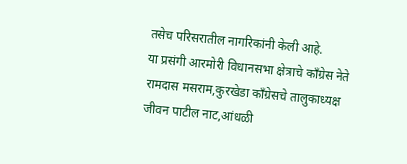तसेच परिसरातील नागरिकांनी केली आहे.
या प्रसंगी आरमोरी विधानसभा क्षेत्राचे काँग्रेस नेते रामदास मसराम,कुरखेडा काँग्रेसचे तालुकाध्यक्ष जीवन पाटील नाट,आंधळी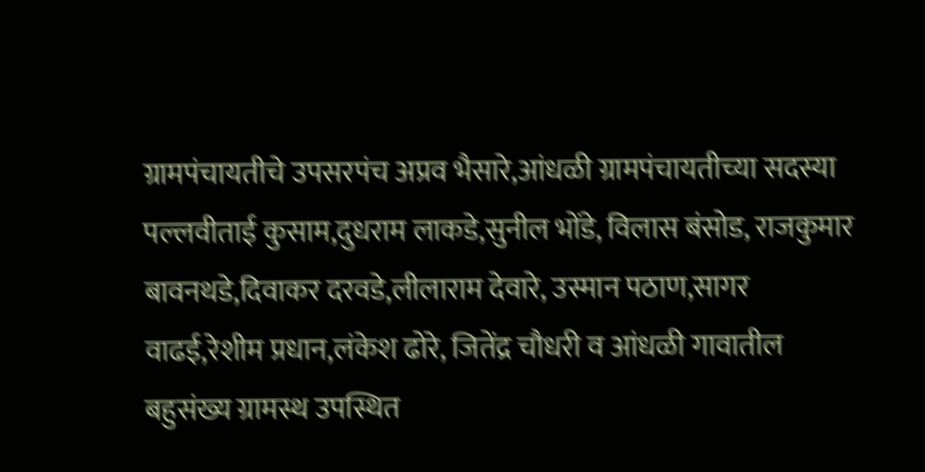ग्रामपंचायतीचे उपसरपंच अप्रव भैसारे,आंधळी ग्रामपंचायतीच्या सदस्या पल्लवीताई कुसाम,दुधराम लाकडे,सुनील भोंडे, विलास बंसोड, राजकुमार बावनथडे,दिवाकर दरवडे,लीलाराम देवारे, उस्मान पठाण,सागर वाढई,रेशीम प्रधान,लंकेश ढोरे, जितेंद्र चौधरी व आंधळी गावातील बहुसंख्य ग्रामस्थ उपस्थित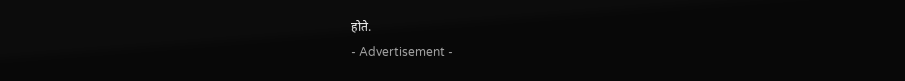होते.
- Advertisement -